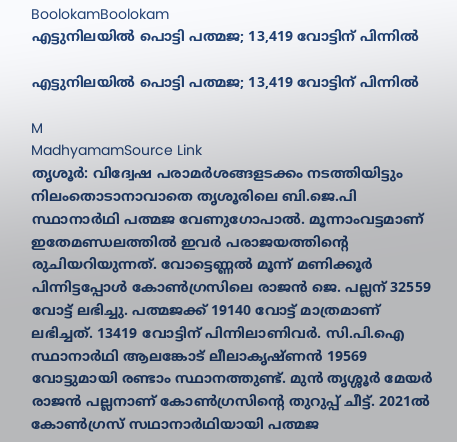BoolokamBoolokam
എട്ടുനിലയിൽ പൊട്ടി പത്മജ; 13,419 വോട്ടിന് പിന്നിൽ

എട്ടുനിലയിൽ പൊട്ടി പത്മജ; 13,419 വോട്ടിന് പിന്നിൽ

M
MadhyamamSource Link
തൃശൂർ: വിദ്വേഷ പരാമർശങ്ങളടക്കം നടത്തിയിട്ടും നിലംതൊടാനാവാതെ തൃശൂരിലെ ബി.ജെ.പി സ്ഥാനാർഥി പത്മജ വേണുഗോപാൽ. മൂന്നാംവട്ടമാണ് ഇതേമണ്ഡലത്തിൽ ഇവർ പരാജയത്തിന്റെ രുചിയറിയുന്നത്. വോട്ടെണ്ണൽ മൂന്ന് മണിക്കൂർ പിന്നിട്ടപ്പോൾ കോൺഗ്രസിലെ രാജൻ ജെ. പല്ലന് 32559 വോട്ട് ലഭിച്ചു. പത്മജക്ക് 19140 വോട്ട് മാത്രമാണ് ലഭിച്ചത്. 13419 വോട്ടിന് പിന്നിലാണിവർ. സി.പി.ഐ സ്ഥാനാർഥി ആലങ്കോട് ലീലാകൃഷ്ണൻ 19569 വോട്ടുമായി രണ്ടാം സ്ഥാനത്തുണ്ട്. മുന്‍ തൃശ്ശൂര്‍ മേയര്‍ രാജന്‍ പല്ലനാണ് കോണ്‍ഗ്രസിന്റെ തുറുപ്പ് ചീട്ട്. 2021ൽ കോൺഗ്രസ് സഥാനാർഥിയായി പത്മജ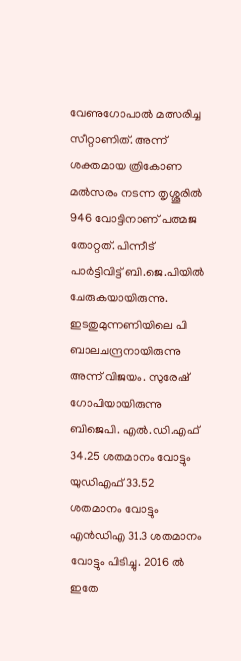വേണുഗോപാൽ മത്സരിച്ച സീറ്റാണിത്. അന്ന് ശക്തമായ ത്രികോണ മല്‍സരം നടന്ന തൃശ്ശൂരിൽ 946 വോട്ടിനാണ് പത്മജ തോറ്റത്. പിന്നീട് പാർട്ടിവിട്ട് ബി.ജെ.പിയിൽ ചേരുകയായിരുന്നു. ഇടതുമുന്നണിയിലെ പി ബാലചന്ദ്രനായിരുന്നു അന്ന് വിജയം. സുരേഷ് ഗോപിയായിരുന്നു ബിജെപി. എൽ.ഡി.എഫ് 34.25 ശതമാനം വോട്ടും യുഡിഎഫ് 33.52 ശതമാനം വോട്ടും എന്‍ഡിഎ 31.3 ശതമാനം വോട്ടും പിടിച്ചു. 2016 ല്‍ ഇതേ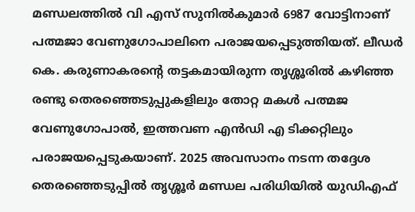മണ്ഡലത്തില്‍ വി എസ് സുനില്‍കുമാര്‍ 6987 വോട്ടിനാണ് പത്മജാ വേണുഗോപാലിനെ പരാജയപ്പെടുത്തിയത്. ലീഡര്‍ കെ. കരുണാകരന്‍റെ തട്ടകമായിരുന്ന തൃശ്ശൂരില്‍ കഴിഞ്ഞ രണ്ടു തെരഞ്ഞെടുപ്പുകളിലും തോറ്റ മകള്‍ പത്മജ വേണുഗോപാല്‍, ഇത്തവണ എന്‍ഡി എ ടിക്കറ്റിലും പരാജയപ്പെടുകയാണ്. 2025 അവസാനം നടന്ന തദ്ദേശ തെരഞ്ഞെടുപ്പില്‍ തൃശ്ശൂര്‍ മണ്ഡല പരിധിയില്‍ യുഡിഎഫ്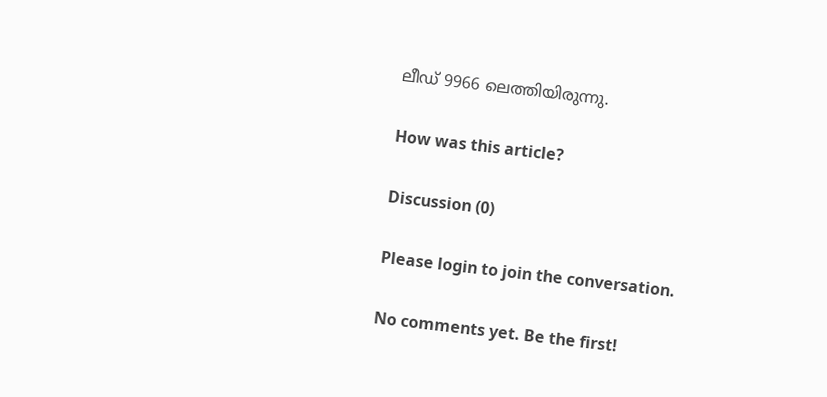ലീഡ് 9966 ലെത്തിയിരുന്നു.

How was this article?

Discussion (0)

Please login to join the conversation.

No comments yet. Be the first!